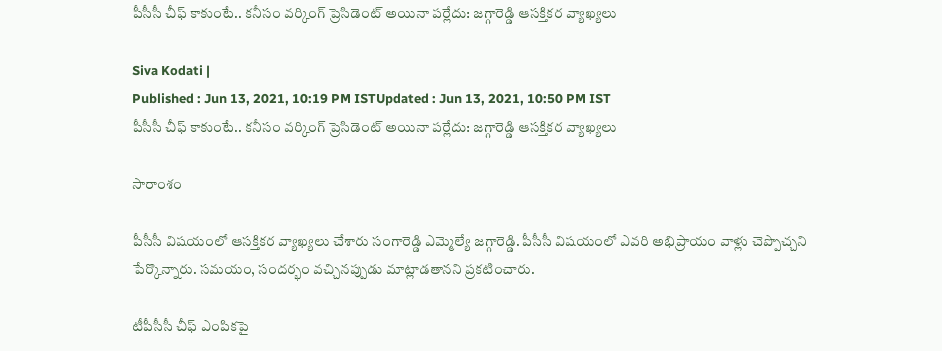పీసీసీ చీఫ్ కాకుంటే.. కనీసం వర్కింగ్ ప్రెసిడెంట్ అయినా పర్లేదు: జగ్గారెడ్డి ఆసక్తికర వ్యాఖ్యలు

Siva Kodati |
Published : Jun 13, 2021, 10:19 PM ISTUpdated : Jun 13, 2021, 10:50 PM IST
పీసీసీ చీఫ్ కాకుంటే.. కనీసం వర్కింగ్ ప్రెసిడెంట్ అయినా పర్లేదు: జగ్గారెడ్డి ఆసక్తికర వ్యాఖ్యలు

సారాంశం

పీసీసీ విషయంలో ఆసక్తికర వ్యాఖ్యలు చేశారు సంగారెడ్డి ఎమ్మెల్యే జగ్గారెడ్డి. పీసీసీ విషయంలో ఎవరి అభిప్రాయం వాళ్లు చెప్పొచ్చని పేర్కొన్నారు. సమయం, సందర్భం వచ్చినప్పుడు మాట్లాడతానని ప్రకటించారు.

టీపీసీసీ చీఫ్‌ ఎంపికపై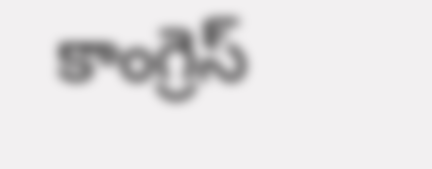కాంగ్రెస్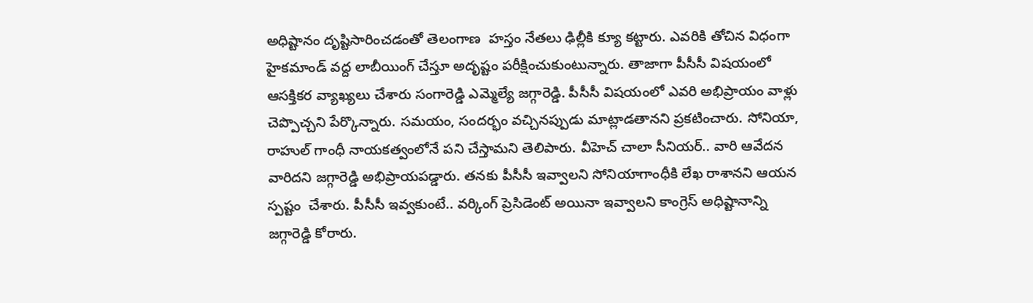అధిష్టానం దృష్టిసారించడంతో తెలంగాణ  హస్తం నేతలు ఢిల్లీకి క్యూ కట్టారు. ఎవరికి తోచిన విధంగా హైకమాండ్ వద్ద లాబీయింగ్ చేస్తూ అదృష్టం పరీక్షించుకుంటున్నారు. తాజాగా పీసీసీ విషయంలో ఆసక్తికర వ్యాఖ్యలు చేశారు సంగారెడ్డి ఎమ్మెల్యే జగ్గారెడ్డి. పీసీసీ విషయంలో ఎవరి అభిప్రాయం వాళ్లు చెప్పొచ్చని పేర్కొన్నారు. సమయం, సందర్భం వచ్చినప్పుడు మాట్లాడతానని ప్రకటించారు. సోనియా, రాహుల్‌ గాంధీ నాయకత్వంలోనే పని చేస్తామని తెలిపారు. వీహెచ్‌ చాలా సీనియర్.. వారి ఆవేదన వారిదని జగ్గారెడ్డి అభిప్రాయపడ్డారు. తనకు పీసీసీ ఇవ్వాలని సోనియాగాంధీకి లేఖ రాశానని ఆయన స్పష్టం  చేశారు. పీసీసీ ఇవ్వకుంటే.. వర్కింగ్ ప్రెసిడెంట్ అయినా ఇవ్వాలని కాంగ్రెస్ అధిష్టానాన్ని జగ్గారెడ్డి కోరారు.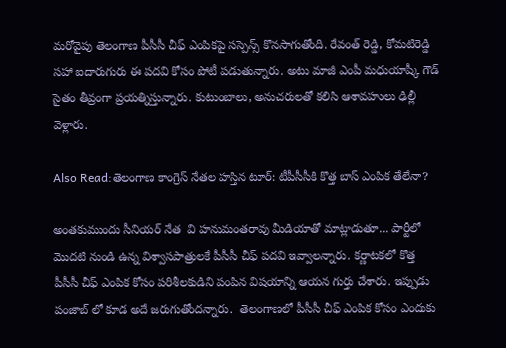మరోవైపు తెలంగాణ పీసీసీ చీఫ్‌ ఎంపికపై సస్పెన్స్ కొనసాగుతోంది. రేవంత్ రెడ్డి, కోమటిరెడ్డి సహా ఐదారుగురు ఈ పదవి కోసం పోటీ పడుతున్నారు. అటు మాజీ ఎంపీ మధుయాష్కీ గౌడ్ సైతం తీవ్రంగా ప్రయత్నిస్తున్నారు. కుటుంబాలు, అనుచరులతో కలిసి ఆశావహులు ఢిల్లీ వెళ్లారు.

Also Read:తెలంగాణ కాంగ్రెస్ నేతల హస్తిన టూర్: టీపీసీసీకి కొత్త బాస్‌ ఎంపిక తేలేనా?

అంతకుముందు సీనియర్ నేత  వి హనుమంతరావు మీడియాతో మాట్లాడుతూ... పార్టీలో మొదటి నుండి ఉన్న విశ్వాసపాత్రులకే పీసీసీ చీఫ్ పదవి ఇవ్వాలన్నారు. కర్ణాటకలో కొత్త పీసీసీ చీఫ్ ఎంపిక కోసం పరిశీలకుడిని పంపిన విషయాన్ని ఆయన గుర్తు చేశారు. ఇప్పుడు పంజాబ్ లో కూడ అదే జరుగుతోందన్నారు.  తెలంగాణలో పీసీసీ చీఫ్ ఎంపిక కోసం ఎందుకు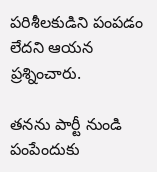పరిశీలకుడిని పంపడం లేదని ఆయన ప్రశ్నించారు.

తనను పార్టీ నుండి పంపేందుకు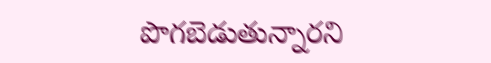పొగబెడుతున్నారని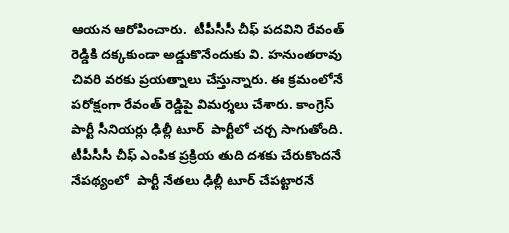ఆయన ఆరోపించారు.  టీపీసీసీ చీఫ్ పదవిని రేవంత్ రెడ్డికి దక్కకుండా అడ్డుకొనేందుకు వి. హనుంతరావు చివరి వరకు ప్రయత్నాలు చేస్తున్నారు. ఈ క్రమంలోనే  పరోక్షంగా రేవంత్ రెడ్డిపై విమర్శలు చేశారు. కాంగ్రెస్ పార్టీ సీనియర్లు ఢిల్లీ టూర్‌  పార్టీలో చర్చ సాగుతోంది. టీపీసీసీ చీఫ్ ఎంపిక ప్రక్రియ తుది దశకు చేరుకొందనే నేపథ్యంలో  పార్టీ నేతలు ఢిల్లీ టూర్ చేపట్టారనే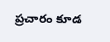ప్రచారం కూడ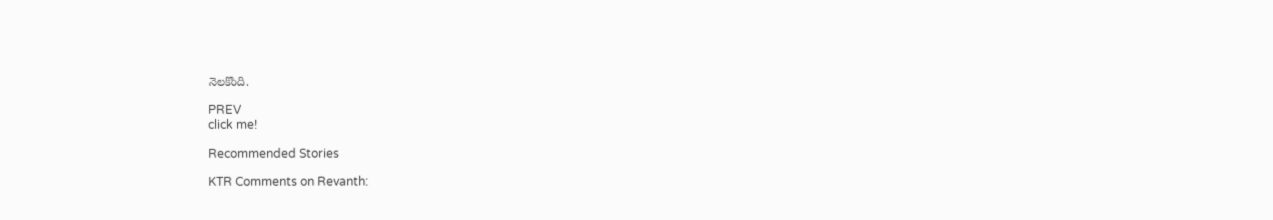నెలకొంది.

PREV
click me!

Recommended Stories

KTR Comments on Revanth: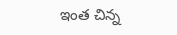ఇంత చిన్న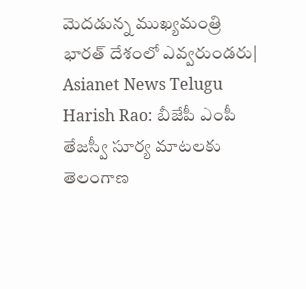మెదడున్న ముఖ్యమంత్రి భారత్ దేశంలో ఎవ్వరుండరు| Asianet News Telugu
Harish Rao: బీజేపీ ఎంపీ తేజస్వీ సూర్య మాటలకు తెలంగాణ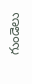గుండెలు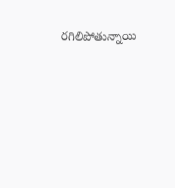రగిలిపోతున్నాయి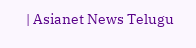| Asianet News Telugu